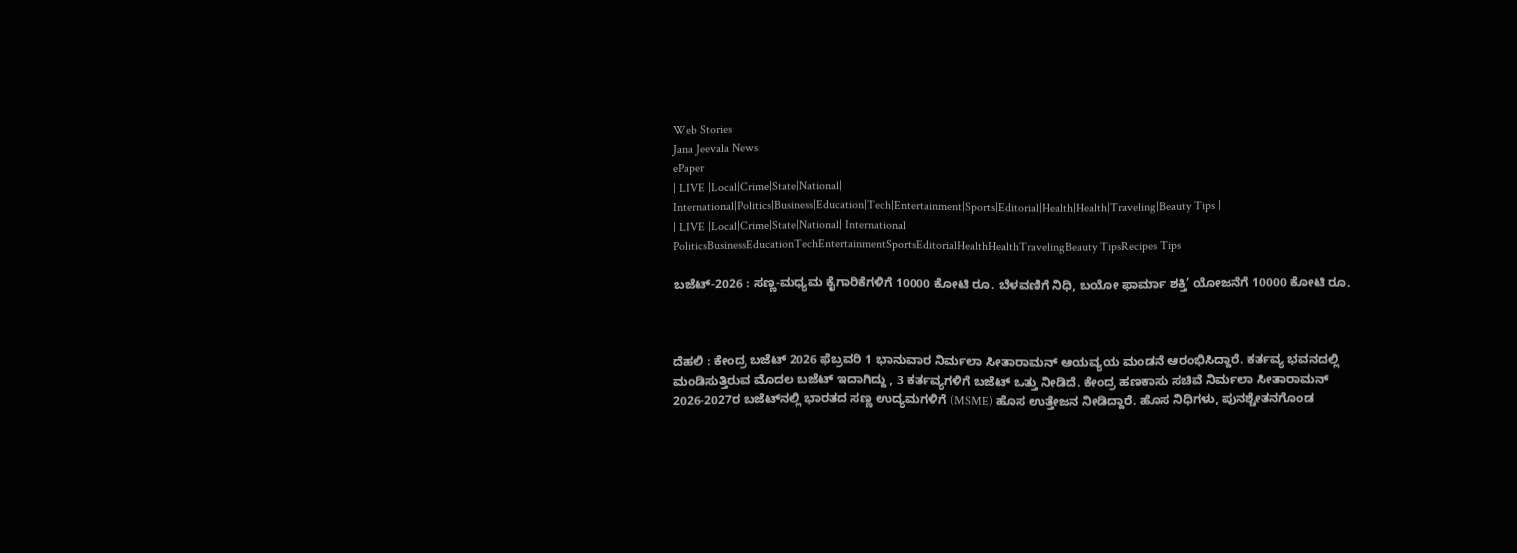Web Stories
Jana Jeevala News
ePaper
| LIVE |Local|Crime|State|National| International|Politics|Business|Education|Tech|Entertainment|Sports|Editorial|Health|Health|Traveling|Beauty Tips |
| LIVE |Local|Crime|State|National| International
PoliticsBusinessEducationTechEntertainmentSportsEditorialHealthHealthTravelingBeauty TipsRecipes Tips

ಬಜೆಟ್-2026 : ಸಣ್ಣ-ಮಧ್ಯಮ ಕೈಗಾರಿಕೆಗಳಿಗೆ 10000 ಕೋಟಿ ರೂ. ಬೆಳವಣಿಗೆ ನಿಧಿ, ಬಯೋ ಫಾರ್ಮಾ ಶಕ್ತಿ’ ಯೋಜನೆಗೆ 10000 ಕೋಟಿ ರೂ.



ದೆಹಲಿ : ಕೇಂದ್ರ ಬಜೆಟ್ 2026 ಫೆಬ್ರವರಿ 1 ಭಾನುವಾರ ನಿರ್ಮಲಾ ಸೀತಾರಾಮನ್ ಆಯವ್ಯಯ ಮಂಡನೆ ಆರಂಭಿಸಿದ್ದಾರೆ. ಕರ್ತವ್ಯ ಭವನದಲ್ಲಿ ಮಂಡಿಸುತ್ತಿರುವ ಮೊದಲ ಬಜೆಟ್ ಇದಾಗಿದ್ದು , 3 ಕರ್ತವ್ಯಗಳಿಗೆ ಬಜೆಟ್‌ ಒತ್ತು ನೀಡಿದೆ. ಕೇಂದ್ರ ಹಣಕಾಸು ಸಚಿವೆ ನಿರ್ಮಲಾ ಸೀತಾರಾಮನ್ 2026-2027ರ ಬಜೆಟ್‌ನಲ್ಲಿ ಭಾರತದ ಸಣ್ಣ ಉದ್ಯಮಗಳಿಗೆ (MSME) ಹೊಸ ಉತ್ತೇಜನ ನೀಡಿದ್ದಾರೆ. ಹೊಸ ನಿಧಿಗಳು, ಪುನಶ್ಚೇತನಗೊಂಡ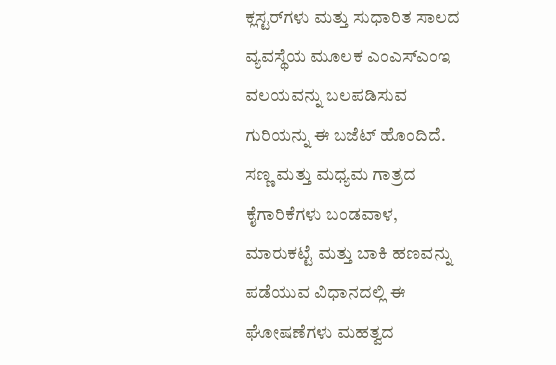ಕ್ಲಸ್ಟರ್‌ಗಳು ಮತ್ತು ಸುಧಾರಿತ ಸಾಲದ ವ್ಯವಸ್ಥೆಯ ಮೂಲಕ ಎಂಎಸ್‌ಎಂಇ ವಲಯವನ್ನು ಬಲಪಡಿಸುವ ಗುರಿಯನ್ನು ಈ ಬಜೆಟ್ ಹೊಂದಿದೆ. ಸಣ್ಣ ಮತ್ತು ಮಧ್ಯಮ ಗಾತ್ರದ ಕೈಗಾರಿಕೆಗಳು ಬಂಡವಾಳ, ಮಾರುಕಟ್ಟೆ ಮತ್ತು ಬಾಕಿ ಹಣವನ್ನು ಪಡೆಯುವ ವಿಧಾನದಲ್ಲಿ ಈ ಘೋಷಣೆಗಳು ಮಹತ್ವದ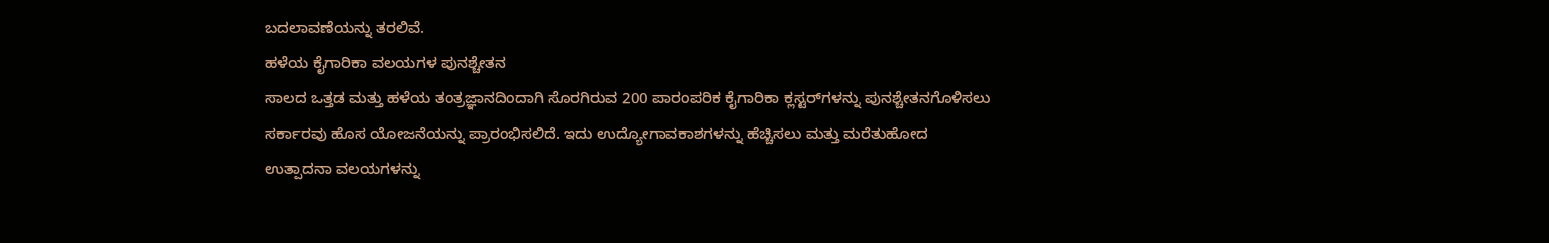ಬದಲಾವಣೆಯನ್ನು ತರಲಿವೆ.
ಹಳೆಯ ಕೈಗಾರಿಕಾ ವಲಯಗಳ ಪುನಶ್ಚೇತನ
ಸಾಲದ ಒತ್ತಡ ಮತ್ತು ಹಳೆಯ ತಂತ್ರಜ್ಞಾನದಿಂದಾಗಿ ಸೊರಗಿರುವ 200 ಪಾರಂಪರಿಕ ಕೈಗಾರಿಕಾ ಕ್ಲಸ್ಟರ್‌ಗಳನ್ನು ಪುನಶ್ಚೇತನಗೊಳಿಸಲು ಸರ್ಕಾರವು ಹೊಸ ಯೋಜನೆಯನ್ನು ಪ್ರಾರಂಭಿಸಲಿದೆ. ಇದು ಉದ್ಯೋಗಾವಕಾಶಗಳನ್ನು ಹೆಚ್ಚಿಸಲು ಮತ್ತು ಮರೆತುಹೋದ ಉತ್ಪಾದನಾ ವಲಯಗಳನ್ನು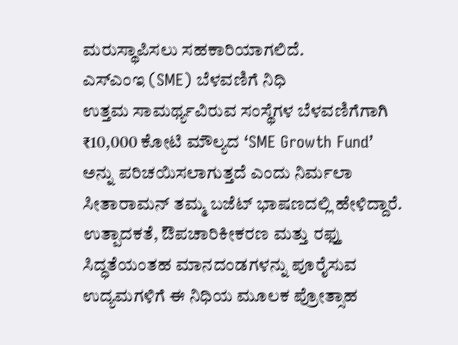ಮರುಸ್ಥಾಪಿಸಲು ಸಹಕಾರಿಯಾಗಲಿದೆ.
ಎಸ್‌ಎಂಇ (SME) ಬೆಳವಣಿಗೆ ನಿಧಿ
ಉತ್ತಮ ಸಾಮರ್ಥ್ಯವಿರುವ ಸಂಸ್ಥೆಗಳ ಬೆಳವಣಿಗೆಗಾಗಿ ₹10,000 ಕೋಟಿ ಮೌಲ್ಯದ ‘SME Growth Fund’ ಅನ್ನು ಪರಿಚಯಿಸಲಾಗುತ್ತದೆ ಎಂದು ನಿರ್ಮಲಾ ಸೀತಾರಾಮನ್‌ ತಮ್ಮ ಬಜೆಟ್‌ ಭಾಷಣದಲ್ಲಿ ಹೇಳಿದ್ದಾರೆ. ಉತ್ಪಾದಕತೆ, ಔಪಚಾರಿಕೀಕರಣ ಮತ್ತು ರಫ್ತು ಸಿದ್ಧತೆಯಂತಹ ಮಾನದಂಡಗಳನ್ನು ಪೂರೈಸುವ ಉದ್ಯಮಗಳಿಗೆ ಈ ನಿಧಿಯ ಮೂಲಕ ಪ್ರೋತ್ಸಾಹ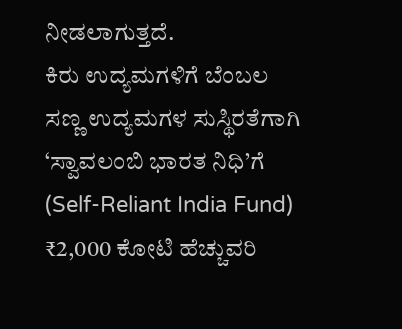ನೀಡಲಾಗುತ್ತದೆ.
ಕಿರು ಉದ್ಯಮಗಳಿಗೆ ಬೆಂಬಲ
ಸಣ್ಣ ಉದ್ಯಮಗಳ ಸುಸ್ಥಿರತೆಗಾಗಿ ‘ಸ್ವಾವಲಂಬಿ ಭಾರತ ನಿಧಿ’ಗೆ (Self-Reliant India Fund) ₹2,000 ಕೋಟಿ ಹೆಚ್ಚುವರಿ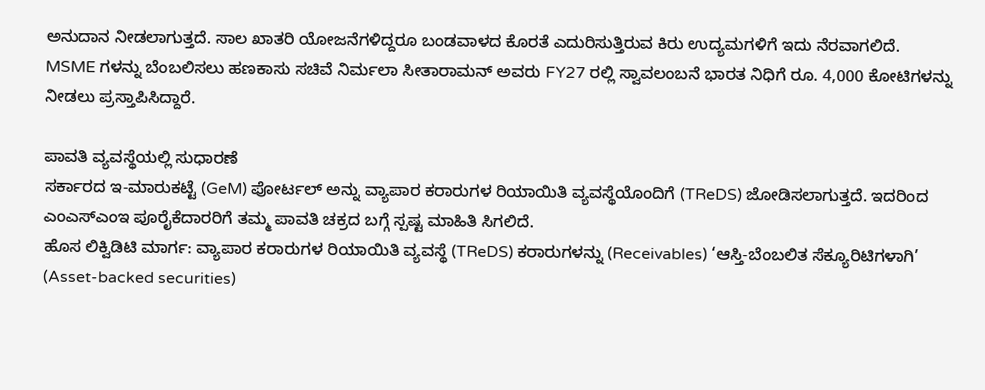ಅನುದಾನ ನೀಡಲಾಗುತ್ತದೆ. ಸಾಲ ಖಾತರಿ ಯೋಜನೆಗಳಿದ್ದರೂ ಬಂಡವಾಳದ ಕೊರತೆ ಎದುರಿಸುತ್ತಿರುವ ಕಿರು ಉದ್ಯಮಗಳಿಗೆ ಇದು ನೆರವಾಗಲಿದೆ.
MSME ಗಳನ್ನು ಬೆಂಬಲಿಸಲು ಹಣಕಾಸು ಸಚಿವೆ ನಿರ್ಮಲಾ ಸೀತಾರಾಮನ್ ಅವರು FY27 ರಲ್ಲಿ ಸ್ವಾವಲಂಬನೆ ಭಾರತ ನಿಧಿಗೆ ರೂ. 4,000 ಕೋಟಿಗಳನ್ನು ನೀಡಲು ಪ್ರಸ್ತಾಪಿಸಿದ್ದಾರೆ.

ಪಾವತಿ ವ್ಯವಸ್ಥೆಯಲ್ಲಿ ಸುಧಾರಣೆ
ಸರ್ಕಾರದ ಇ-ಮಾರುಕಟ್ಟೆ (GeM) ಪೋರ್ಟಲ್ ಅನ್ನು ವ್ಯಾಪಾರ ಕರಾರುಗಳ ರಿಯಾಯಿತಿ ವ್ಯವಸ್ಥೆಯೊಂದಿಗೆ (TReDS) ಜೋಡಿಸಲಾಗುತ್ತದೆ. ಇದರಿಂದ ಎಂಎಸ್‌ಎಂಇ ಪೂರೈಕೆದಾರರಿಗೆ ತಮ್ಮ ಪಾವತಿ ಚಕ್ರದ ಬಗ್ಗೆ ಸ್ಪಷ್ಟ ಮಾಹಿತಿ ಸಿಗಲಿದೆ.
ಹೊಸ ಲಿಕ್ವಿಡಿಟಿ ಮಾರ್ಗ: ವ್ಯಾಪಾರ ಕರಾರುಗಳ ರಿಯಾಯಿತಿ ವ್ಯವಸ್ಥೆ (TReDS) ಕರಾರುಗಳನ್ನು (Receivables) ‘ಆಸ್ತಿ-ಬೆಂಬಲಿತ ಸೆಕ್ಯೂರಿಟಿಗಳಾಗಿ’ (Asset-backed securities)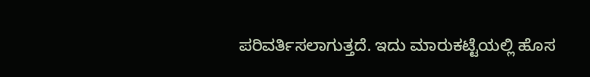ಪರಿವರ್ತಿಸಲಾಗುತ್ತದೆ. ಇದು ಮಾರುಕಟ್ಟೆಯಲ್ಲಿ ಹೊಸ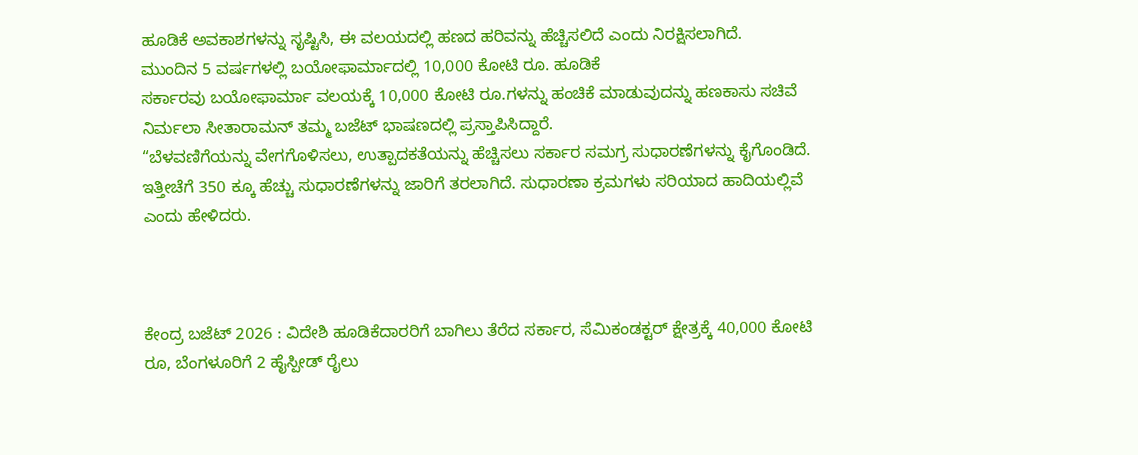ಹೂಡಿಕೆ ಅವಕಾಶಗಳನ್ನು ಸೃಷ್ಟಿಸಿ, ಈ ವಲಯದಲ್ಲಿ ಹಣದ ಹರಿವನ್ನು ಹೆಚ್ಚಿಸಲಿದೆ ಎಂದು ನಿರಕ್ಷಿಸಲಾಗಿದೆ.
ಮುಂದಿನ 5 ವರ್ಷಗಳಲ್ಲಿ ಬಯೋಫಾರ್ಮಾದಲ್ಲಿ 10,000 ಕೋಟಿ ರೂ. ಹೂಡಿಕೆ
ಸರ್ಕಾರವು ಬಯೋಫಾರ್ಮಾ ವಲಯಕ್ಕೆ 10,000 ಕೋಟಿ ರೂ.ಗಳನ್ನು ಹಂಚಿಕೆ ಮಾಡುವುದನ್ನು ಹಣಕಾಸು ಸಚಿವೆ ನಿರ್ಮಲಾ ಸೀತಾರಾಮನ್ ತಮ್ಮ ಬಜೆಟ್ ಭಾಷಣದಲ್ಲಿ ಪ್ರಸ್ತಾಪಿಸಿದ್ದಾರೆ.
“ಬೆಳವಣಿಗೆಯನ್ನು ವೇಗಗೊಳಿಸಲು, ಉತ್ಪಾದಕತೆಯನ್ನು ಹೆಚ್ಚಿಸಲು ಸರ್ಕಾರ ಸಮಗ್ರ ಸುಧಾರಣೆಗಳನ್ನು ಕೈಗೊಂಡಿದೆ. ಇತ್ತೀಚೆಗೆ 350 ಕ್ಕೂ ಹೆಚ್ಚು ಸುಧಾರಣೆಗಳನ್ನು ಜಾರಿಗೆ ತರಲಾಗಿದೆ. ಸುಧಾರಣಾ ಕ್ರಮಗಳು ಸರಿಯಾದ ಹಾದಿಯಲ್ಲಿವೆ ಎಂದು ಹೇಳಿದರು.



ಕೇಂದ್ರ ಬಜೆಟ್ 2026 : ವಿದೇಶಿ ಹೂಡಿಕೆದಾರರಿಗೆ ಬಾಗಿಲು ತೆರೆದ ಸರ್ಕಾರ, ಸೆಮಿಕಂಡಕ್ಟರ್ ಕ್ಷೇತ್ರಕ್ಕೆ 40,000 ಕೋಟಿ ರೂ, ಬೆಂಗಳೂರಿಗೆ 2 ಹೈಸ್ಪೀಡ್ ರೈಲು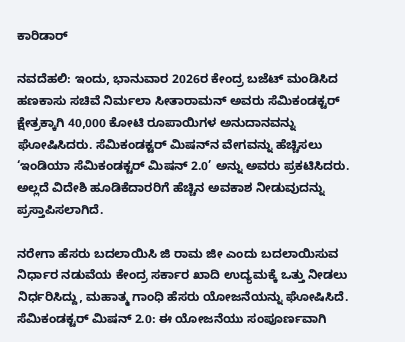ಕಾರಿಡಾರ್‌

ನವದೆಹಲಿ: ಇಂದು, ಭಾನುವಾರ 2026ರ ಕೇಂದ್ರ ಬಜೆಟ್ ಮಂಡಿಸಿದ ಹಣಕಾಸು ಸಚಿವೆ ನಿರ್ಮಲಾ ಸೀತಾರಾಮನ್ ಅವರು ಸೆಮಿಕಂಡಕ್ಟರ್ ಕ್ಷೇತ್ರಕ್ಕಾಗಿ 40,000 ಕೋಟಿ ರೂಪಾಯಿಗಳ ಅನುದಾನವನ್ನು ಘೋಷಿಸಿದರು. ಸೆಮಿಕಂಡಕ್ಟರ್ ಮಿಷನ್‌ನ ವೇಗವನ್ನು ಹೆಚ್ಚಿಸಲು ‘ಇಂಡಿಯಾ ಸೆಮಿಕಂಡಕ್ಟರ್ ಮಿಷನ್ 2.0’ ಅನ್ನು ಅವರು ಪ್ರಕಟಿಸಿದರು. ಅಲ್ಲದೆ ವಿದೇಶಿ ಹೂಡಿಕೆದಾರರಿಗೆ ಹೆಚ್ಚಿನ ಅವಕಾಶ ನೀಡುವುದನ್ನು ಪ್ರಸ್ತಾಪಿಸಲಾಗಿದೆ.

ನರೇಗಾ ಹೆಸರು ಬದಲಾಯಿಸಿ ಜಿ ರಾಮ ಜೀ ಎಂದು ಬದಲಾಯಿಸುವ ನಿರ್ಧಾರ ನಡುವೆಯ ಕೇಂದ್ರ ಸರ್ಕಾರ ಖಾದಿ ಉದ್ಯಮಕ್ಕೆ ಒತ್ತು ನೀಡಲು ನಿರ್ಧರಿಸಿದ್ದು, ಮಹಾತ್ಮ ಗಾಂಧಿ ಹೆಸರು ಯೋಜನೆಯನ್ನು ಘೋಷಿಸಿದೆ.
ಸೆಮಿಕಂಡಕ್ಟರ್ ಮಿಷನ್ 2.0: ಈ ಯೋಜನೆಯು ಸಂಪೂರ್ಣವಾಗಿ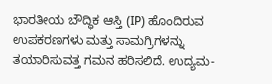ಭಾರತೀಯ ಬೌದ್ಧಿಕ ಆಸ್ತಿ (IP) ಹೊಂದಿರುವ ಉಪಕರಣಗಳು ಮತ್ತು ಸಾಮಗ್ರಿಗಳನ್ನು ತಯಾರಿಸುವತ್ತ ಗಮನ ಹರಿಸಲಿದೆ. ಉದ್ಯಮ-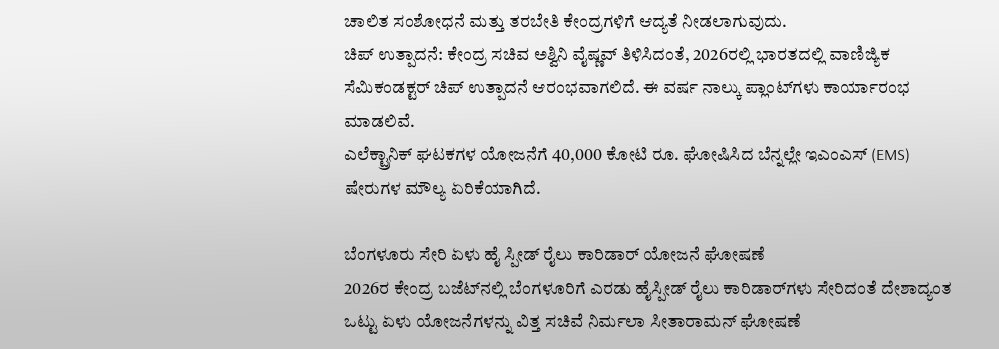ಚಾಲಿತ ಸಂಶೋಧನೆ ಮತ್ತು ತರಬೇತಿ ಕೇಂದ್ರಗಳಿಗೆ ಆದ್ಯತೆ ನೀಡಲಾಗುವುದು.
ಚಿಪ್ ಉತ್ಪಾದನೆ: ಕೇಂದ್ರ ಸಚಿವ ಅಶ್ವಿನಿ ವೈಷ್ಣವ್ ತಿಳಿಸಿದಂತೆ, 2026ರಲ್ಲಿ ಭಾರತದಲ್ಲಿ ವಾಣಿಜ್ಯಿಕ ಸೆಮಿಕಂಡಕ್ಟರ್ ಚಿಪ್ ಉತ್ಪಾದನೆ ಆರಂಭವಾಗಲಿದೆ. ಈ ವರ್ಷ ನಾಲ್ಕು ಪ್ಲಾಂಟ್‌ಗಳು ಕಾರ್ಯಾರಂಭ ಮಾಡಲಿವೆ.
ಎಲೆಕ್ಟ್ರಾನಿಕ್ ಘಟಕಗಳ ಯೋಜನೆಗೆ 40,000 ಕೋಟಿ ರೂ. ಘೋಷಿಸಿದ ಬೆನ್ನಲ್ಲೇ ಇಎಂಎಸ್ (EMS) ಷೇರುಗಳ ಮೌಲ್ಯ ಏರಿಕೆಯಾಗಿದೆ.

ಬೆಂಗಳೂರು ಸೇರಿ ಏಳು ಹೈ ಸ್ಪೀಡ್‌ ರೈಲು ಕಾರಿಡಾರ್‌ ಯೋಜನೆ ಘೋಷಣೆ
2026ರ ಕೇಂದ್ರ ಬಜೆಟ್‌ನಲ್ಲಿ ಬೆಂಗಳೂರಿಗೆ ಎರಡು ಹೈಸ್ಪೀಡ್ ರೈಲು ಕಾರಿಡಾರ್‌ಗಳು ಸೇರಿದಂತೆ ದೇಶಾದ್ಯಂತ ಒಟ್ಟು ಏಳು ಯೋಜನೆಗಳನ್ನು ವಿತ್ತ ಸಚಿವೆ ನಿರ್ಮಲಾ ಸೀತಾರಾಮನ್‌ ಘೋಷಣೆ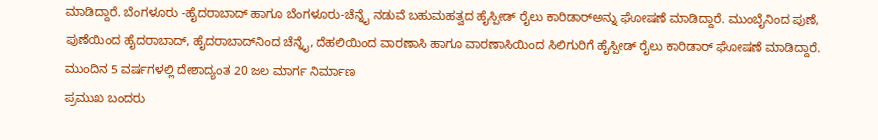ಮಾಡಿದ್ದಾರೆ. ಬೆಂಗಳೂರು -ಹೈದರಾಬಾದ್‌ ಹಾಗೂ ಬೆಂಗಳೂರು-ಚೆನ್ನೈ ನಡುವೆ ಬಹುಮಹತ್ವದ ಹೈಸ್ಪೀಡ್‌ ರೈಲು ಕಾರಿಡಾರ್‌ಅನ್ನು ಘೋಷಣೆ ಮಾಡಿದ್ದಾರೆ. ಮುಂಬೈನಿಂದ ಪುಣೆ, ಪುಣೆಯಿಂದ ಹೈದರಾಬಾದ್‌, ಹೈದರಾಬಾದ್‌ನಿಂದ ಚೆನ್ನೈ, ದೆಹಲಿಯಿಂದ ವಾರಣಾಸಿ ಹಾಗೂ ವಾರಣಾಸಿಯಿಂದ ಸಿಲಿಗುರಿಗೆ ಹೈಸ್ಪೀಡ್‌ ರೈಲು ಕಾರಿಡಾರ್‌ ಘೋಷಣೆ ಮಾಡಿದ್ದಾರೆ.
ಮುಂದಿನ 5 ವರ್ಷಗಳಲ್ಲಿ ದೇಶಾದ್ಯಂತ 20 ಜಲ ಮಾರ್ಗ ನಿರ್ಮಾಣ
ಪ್ರಮುಖ ಬಂದರು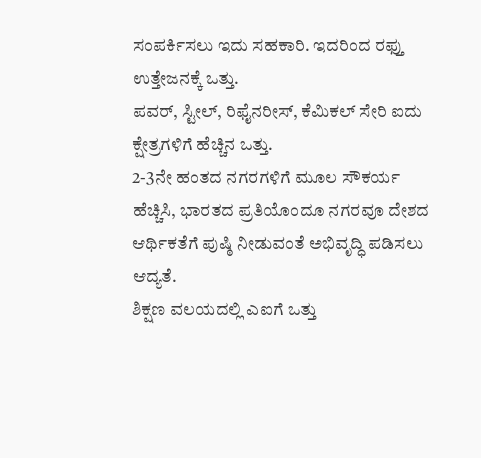ಸಂಪರ್ಕಿಸಲು ಇದು ಸಹಕಾರಿ. ಇದರಿಂದ ರಫ್ತು ಉತ್ತೇಜನಕ್ಕೆ ಒತ್ತು.
ಪವರ್, ಸ್ಟೀಲ್, ರಿಫೈನರೀಸ್, ಕೆಮಿಕಲ್ ಸೇರಿ ಐದು ಕ್ಷೇತ್ರಗಳಿಗೆ ಹೆಚ್ಚಿನ ಒತ್ತು.
2-3ನೇ ಹಂತದ ನಗರಗಳಿಗೆ ಮೂಲ ಸೌಕರ್ಯ ಹೆಚ್ಚಿಸಿ, ಭಾರತದ ಪ್ರತಿಯೊಂದೂ ನಗರವೂ ದೇಶದ ಆರ್ಥಿಕತೆಗೆ ಪುಷ್ಠಿ ನೀಡುವಂತೆ ಅಭಿವೃದ್ಧಿ ಪಡಿಸಲು ಆದ್ಯತೆ.
ಶಿಕ್ಷಣ ವಲಯದಲ್ಲಿ ಎಐಗೆ ಒತ್ತು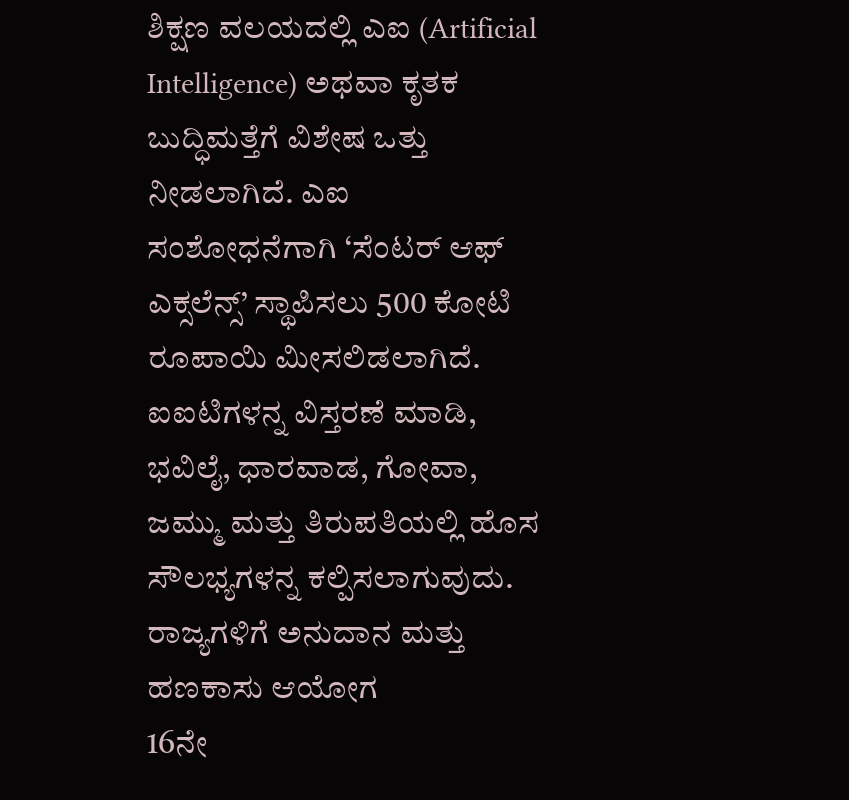ಶಿಕ್ಷಣ ವಲಯದಲ್ಲಿ ಎಐ (Artificial Intelligence) ಅಥವಾ ಕೃತಕ ಬುದ್ಧಿಮತ್ತೆಗೆ ವಿಶೇಷ ಒತ್ತು ನೀಡಲಾಗಿದೆ. ಎಐ ಸಂಶೋಧನೆಗಾಗಿ ‘ಸೆಂಟರ್ ಆಫ್ ಎಕ್ಸಲೆನ್ಸ್’ ಸ್ಥಾಪಿಸಲು 500 ಕೋಟಿ ರೂಪಾಯಿ ಮೀಸಲಿಡಲಾಗಿದೆ. ಐಐಟಿಗಳನ್ನ ವಿಸ್ತರಣೆ ಮಾಡಿ, ಭವಿಲೈ, ಧಾರವಾಡ, ಗೋವಾ, ಜಮ್ಮು ಮತ್ತು ತಿರುಪತಿಯಲ್ಲಿ ಹೊಸ ಸೌಲಭ್ಯಗಳನ್ನ ಕಲ್ಪಿಸಲಾಗುವುದು.
ರಾಜ್ಯಗಳಿಗೆ ಅನುದಾನ ಮತ್ತು ಹಣಕಾಸು ಆಯೋಗ
16ನೇ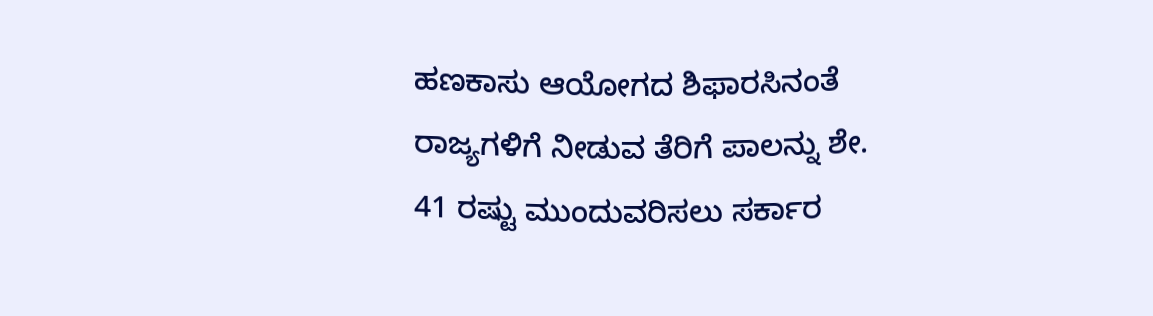ಹಣಕಾಸು ಆಯೋಗದ ಶಿಫಾರಸಿನಂತೆ ರಾಜ್ಯಗಳಿಗೆ ನೀಡುವ ತೆರಿಗೆ ಪಾಲನ್ನು ಶೇ. 41 ರಷ್ಟು ಮುಂದುವರಿಸಲು ಸರ್ಕಾರ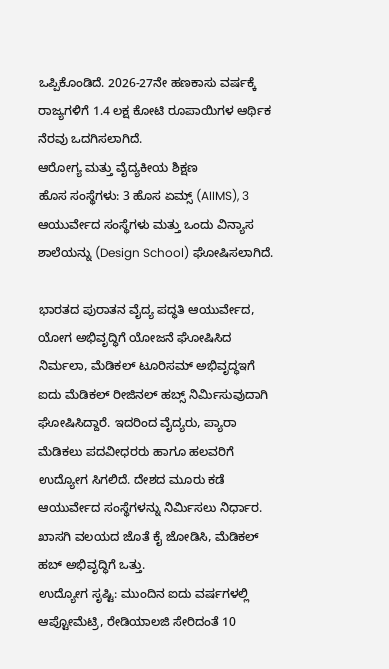ಒಪ್ಪಿಕೊಂಡಿದೆ. 2026-27ನೇ ಹಣಕಾಸು ವರ್ಷಕ್ಕೆ ರಾಜ್ಯಗಳಿಗೆ 1.4 ಲಕ್ಷ ಕೋಟಿ ರೂಪಾಯಿಗಳ ಆರ್ಥಿಕ ನೆರವು ಒದಗಿಸಲಾಗಿದೆ.
ಆರೋಗ್ಯ ಮತ್ತು ವೈದ್ಯಕೀಯ ಶಿಕ್ಷಣ
ಹೊಸ ಸಂಸ್ಥೆಗಳು: 3 ಹೊಸ ಏಮ್ಸ್ (AIIMS), 3 ಆಯುರ್ವೇದ ಸಂಸ್ಥೆಗಳು ಮತ್ತು ಒಂದು ವಿನ್ಯಾಸ ಶಾಲೆಯನ್ನು (Design School) ಘೋಷಿಸಲಾಗಿದೆ.

ಭಾರತದ ಪುರಾತನ ವೈದ್ಯ ಪದ್ಧತಿ ಆಯುರ್ವೇದ, ಯೋಗ ಅಭಿವೃದ್ಧಿಗೆ ಯೋಜನೆ ಘೋಷಿಸಿದ ನಿರ್ಮಲಾ, ಮೆಡಿಕಲ್ ಟೂರಿಸಮ್ ಅಭಿವೃದ್ಧಇಗೆ ಐದು ಮೆಡಿಕಲ್ ರೀಜಿನಲ್ ಹಬ್ಸ್ ನಿರ್ಮಿಸುವುದಾಗಿ ಘೋಷಿಸಿದ್ದಾರೆ. ಇದರಿಂದ ವೈದ್ಯರು, ಪ್ಯಾರಾ ಮೆಡಿಕಲು ಪದವೀಧರರು ಹಾಗೂ ಹಲವರಿಗೆ ಉದ್ಯೋಗ ಸಿಗಲಿದೆ. ದೇಶದ ಮೂರು ಕಡೆ ಆಯುರ್ವೇದ ಸಂಸ್ಥೆಗಳನ್ನು ನಿರ್ಮಿಸಲು ನಿರ್ಧಾರ. ಖಾಸಗಿ ವಲಯದ ಜೊತೆ ಕೈ ಜೋಡಿಸಿ, ಮೆಡಿಕಲ್ ಹಬ್ ಅಭಿವೃದ್ಧಿಗೆ ಒತ್ತು.
ಉದ್ಯೋಗ ಸೃಷ್ಟಿ: ಮುಂದಿನ ಐದು ವರ್ಷಗಳಲ್ಲಿ ಆಪ್ಟೋಮೆಟ್ರಿ, ರೇಡಿಯಾಲಜಿ ಸೇರಿದಂತೆ 10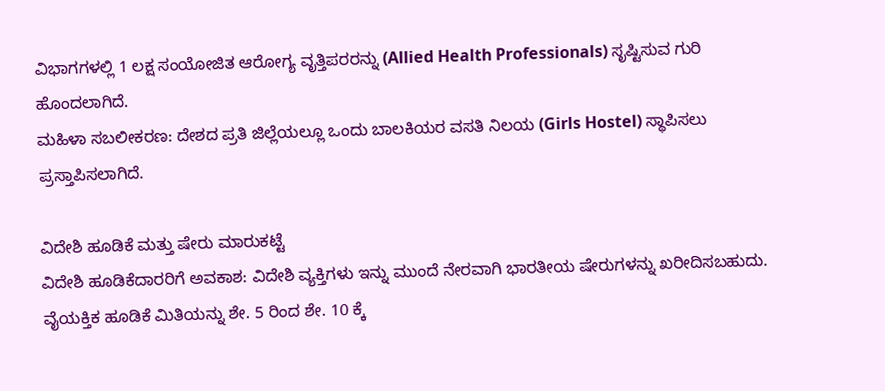ವಿಭಾಗಗಳಲ್ಲಿ 1 ಲಕ್ಷ ಸಂಯೋಜಿತ ಆರೋಗ್ಯ ವೃತ್ತಿಪರರನ್ನು (Allied Health Professionals) ಸೃಷ್ಟಿಸುವ ಗುರಿ ಹೊಂದಲಾಗಿದೆ.
ಮಹಿಳಾ ಸಬಲೀಕರಣ: ದೇಶದ ಪ್ರತಿ ಜಿಲ್ಲೆಯಲ್ಲೂ ಒಂದು ಬಾಲಕಿಯರ ವಸತಿ ನಿಲಯ (Girls Hostel) ಸ್ಥಾಪಿಸಲು ಪ್ರಸ್ತಾಪಿಸಲಾಗಿದೆ.

ವಿದೇಶಿ ಹೂಡಿಕೆ ಮತ್ತು ಷೇರು ಮಾರುಕಟ್ಟೆ
ವಿದೇಶಿ ಹೂಡಿಕೆದಾರರಿಗೆ ಅವಕಾಶ: ವಿದೇಶಿ ವ್ಯಕ್ತಿಗಳು ಇನ್ನು ಮುಂದೆ ನೇರವಾಗಿ ಭಾರತೀಯ ಷೇರುಗಳನ್ನು ಖರೀದಿಸಬಹುದು. ವೈಯಕ್ತಿಕ ಹೂಡಿಕೆ ಮಿತಿಯನ್ನು ಶೇ. 5 ರಿಂದ ಶೇ. 10 ಕ್ಕೆ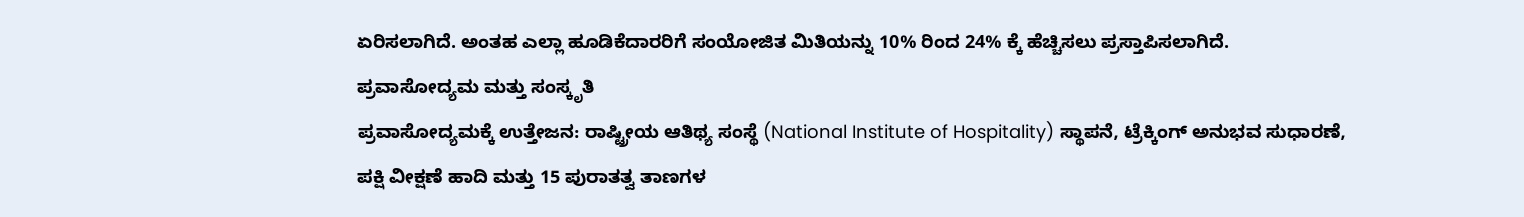ಏರಿಸಲಾಗಿದೆ. ಅಂತಹ ಎಲ್ಲಾ ಹೂಡಿಕೆದಾರರಿಗೆ ಸಂಯೋಜಿತ ಮಿತಿಯನ್ನು 10% ರಿಂದ 24% ಕ್ಕೆ ಹೆಚ್ಚಿಸಲು ಪ್ರಸ್ತಾಪಿಸಲಾಗಿದೆ.
ಪ್ರವಾಸೋದ್ಯಮ ಮತ್ತು ಸಂಸ್ಕೃತಿ
ಪ್ರವಾಸೋದ್ಯಮಕ್ಕೆ ಉತ್ತೇಜನ: ರಾಷ್ಟ್ರೀಯ ಆತಿಥ್ಯ ಸಂಸ್ಥೆ (National Institute of Hospitality) ಸ್ಥಾಪನೆ, ಟ್ರೆಕ್ಕಿಂಗ್ ಅನುಭವ ಸುಧಾರಣೆ, ಪಕ್ಷಿ ವೀಕ್ಷಣೆ ಹಾದಿ ಮತ್ತು 15 ಪುರಾತತ್ವ ತಾಣಗಳ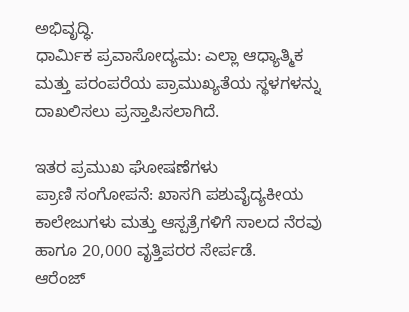ಅಭಿವೃದ್ಧಿ.
ಧಾರ್ಮಿಕ ಪ್ರವಾಸೋದ್ಯಮ: ಎಲ್ಲಾ ಆಧ್ಯಾತ್ಮಿಕ ಮತ್ತು ಪರಂಪರೆಯ ಪ್ರಾಮುಖ್ಯತೆಯ ಸ್ಥಳಗಳನ್ನು ದಾಖಲಿಸಲು ಪ್ರಸ್ತಾಪಿಸಲಾಗಿದೆ.

ಇತರ ಪ್ರಮುಖ ಘೋಷಣೆಗಳು
ಪ್ರಾಣಿ ಸಂಗೋಪನೆ: ಖಾಸಗಿ ಪಶುವೈದ್ಯಕೀಯ ಕಾಲೇಜುಗಳು ಮತ್ತು ಆಸ್ಪತ್ರೆಗಳಿಗೆ ಸಾಲದ ನೆರವು ಹಾಗೂ 20,000 ವೃತ್ತಿಪರರ ಸೇರ್ಪಡೆ.
ಆರೆಂಜ್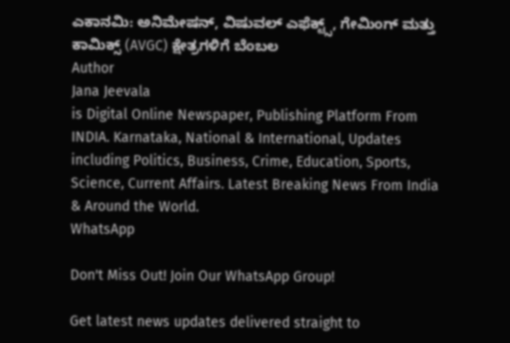ಎಕಾನಮಿ: ಅನಿಮೇಷನ್, ವಿಷುವಲ್ ಎಫೆಕ್ಟ್ಸ್, ಗೇಮಿಂಗ್ ಮತ್ತು ಕಾಮಿಕ್ಸ್ (AVGC) ಕ್ಷೇತ್ರಗಳಿಗೆ ಬೆಂಬಲ
Author
Jana Jeevala
is Digital Online Newspaper, Publishing Platform From INDIA. Karnataka, National & International, Updates including Politics, Business, Crime, Education, Sports, Science, Current Affairs. Latest Breaking News From India & Around the World.
WhatsApp

Don't Miss Out! Join Our WhatsApp Group!

Get latest news updates delivered straight to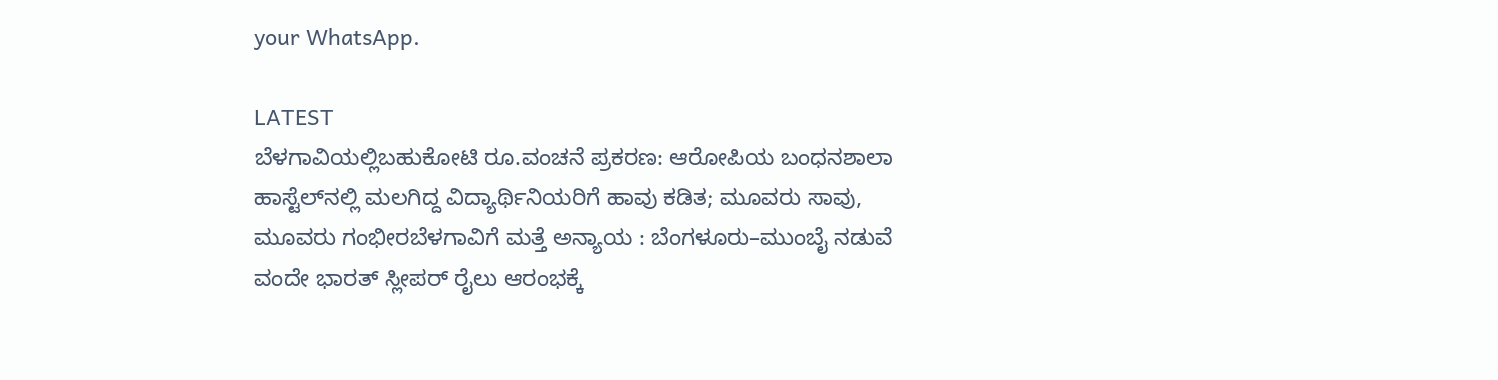your WhatsApp.

LATEST
ಬೆಳಗಾವಿಯಲ್ಲಿಬಹುಕೋಟಿ ರೂ.ವಂಚನೆ ಪ್ರಕರಣ: ಆರೋಪಿಯ ಬಂಧನಶಾಲಾ ಹಾಸ್ಟೆಲ್‌ನಲ್ಲಿ ಮಲಗಿದ್ದ ವಿದ್ಯಾರ್ಥಿನಿಯರಿಗೆ ಹಾವು ಕಡಿತ; ಮೂವರು ಸಾವು, ಮೂವರು ಗಂಭೀರಬೆಳಗಾವಿಗೆ ಮತ್ತೆ ಅನ್ಯಾಯ : ಬೆಂಗಳೂರು–ಮುಂಬೈ ನಡುವೆ ವಂದೇ ಭಾರತ್ ಸ್ಲೀಪರ್ ರೈಲು ಆರಂಭಕ್ಕೆ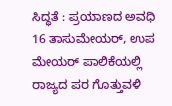ಸಿದ್ಧತೆ : ಪ್ರಯಾಣದ ಅವಧಿ 16 ತಾಸುಮೇಯರ್, ಉಪ ಮೇಯರ್ ಪಾಲಿಕೆಯಲ್ಲಿ ರಾಜ್ಯದ ಪರ ಗೊತ್ತುವಳಿ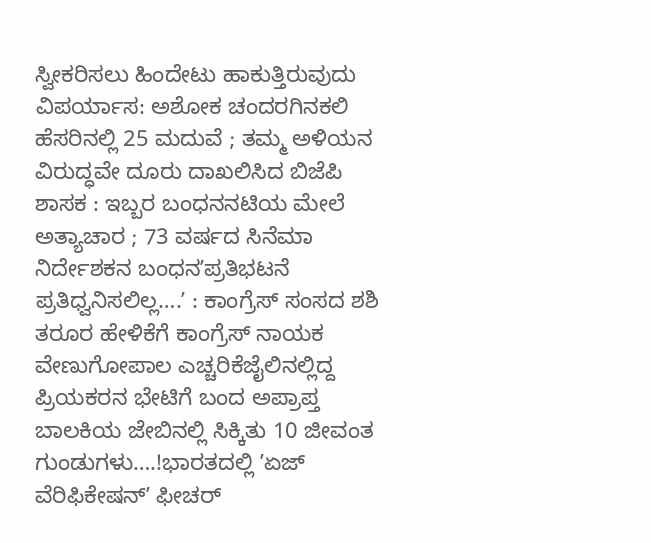ಸ್ವೀಕರಿಸಲು ಹಿಂದೇಟು ಹಾಕುತ್ತಿರುವುದು ವಿಪರ್ಯಾಸ: ಅಶೋಕ ಚಂದರಗಿನಕಲಿ ಹೆಸರಿನಲ್ಲಿ 25 ಮದುವೆ ; ತಮ್ಮ ಅಳಿಯನ ವಿರುದ್ಧವೇ ದೂರು ದಾಖಲಿಸಿದ ಬಿಜೆಪಿ ಶಾಸಕ : ಇಬ್ಬರ ಬಂಧನನಟಿಯ ಮೇಲೆ ಅತ್ಯಾಚಾರ ; 73 ವರ್ಷದ ಸಿನೆಮಾ ನಿರ್ದೇಶಕನ ಬಂಧನʼಪ್ರತಿಭಟನೆ ಪ್ರತಿಧ್ವನಿಸಲಿಲ್ಲ….ʼ : ಕಾಂಗ್ರೆಸ್‌ ಸಂಸದ ಶಶಿ ತರೂರ ಹೇಳಿಕೆಗೆ ಕಾಂಗ್ರೆಸ್‌ ನಾಯಕ ವೇಣುಗೋಪಾಲ ಎಚ್ಚರಿಕೆಜೈಲಿನಲ್ಲಿದ್ದ ಪ್ರಿಯಕರನ ಭೇಟಿಗೆ ಬಂದ ಅಪ್ರಾಪ್ತ ಬಾಲಕಿಯ ಜೇಬಿನಲ್ಲಿ ಸಿಕ್ಕಿತು 10 ಜೀವಂತ ಗುಂಡುಗಳು….!ಭಾರತದಲ್ಲಿ ʼಏಜ್ ವೆರಿಫಿಕೇಷನ್ʼ ಫೀಚರ್‌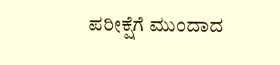ಪರೀಕ್ಷೆಗೆ ಮುಂದಾದ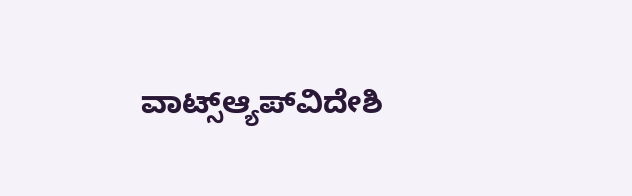ವಾಟ್ಸ್ಆ್ಯಪ್‌ವಿದೇಶಿ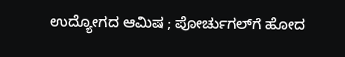ಉದ್ಯೋಗದ ಆಮಿಷ ; ಪೋರ್ಚುಗಲ್‌ಗೆ ಹೋದ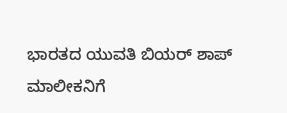ಭಾರತದ ಯುವತಿ ಬಿಯರ್ ಶಾಪ್‌ ಮಾಲೀಕನಿಗೆ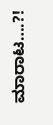ಮಾರಾಟ….?!